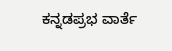ಕನ್ನಡಪ್ರಭ ವಾರ್ತೆ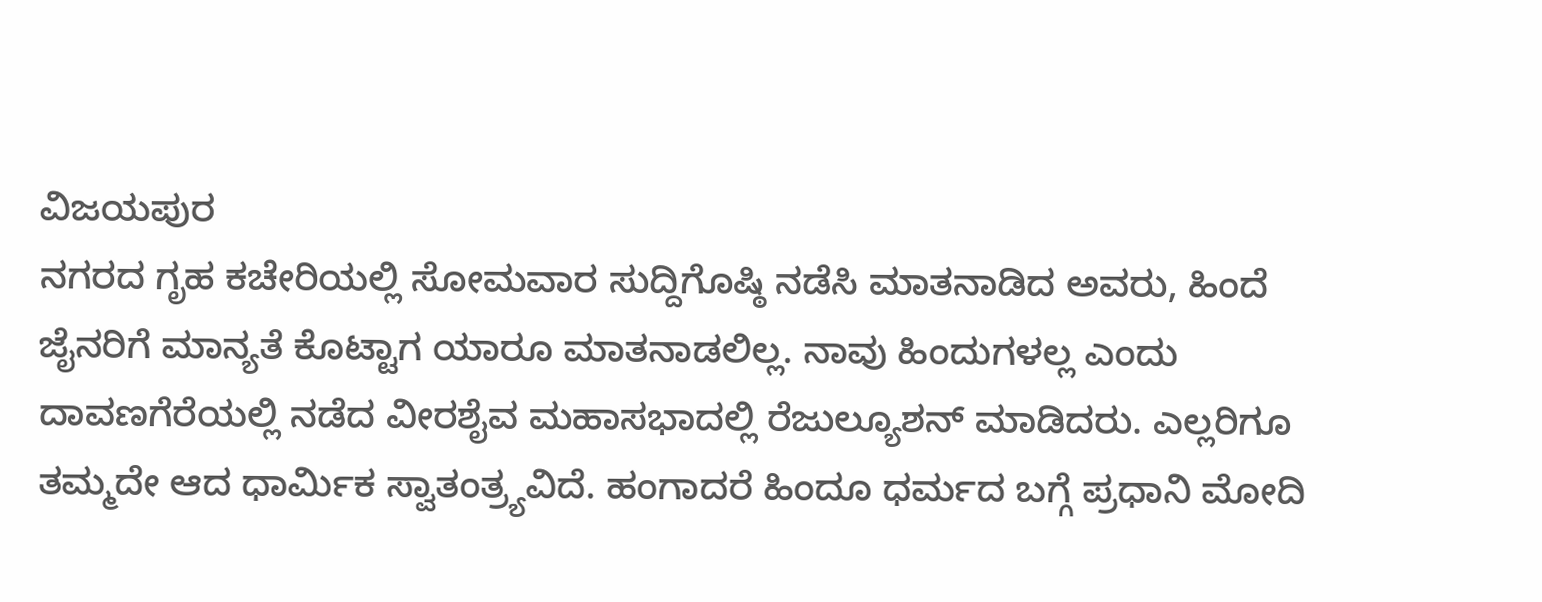ವಿಜಯಪುರ
ನಗರದ ಗೃಹ ಕಚೇರಿಯಲ್ಲಿ ಸೋಮವಾರ ಸುದ್ದಿಗೊಷ್ಠಿ ನಡೆಸಿ ಮಾತನಾಡಿದ ಅವರು, ಹಿಂದೆ ಜೈನರಿಗೆ ಮಾನ್ಯತೆ ಕೊಟ್ಟಾಗ ಯಾರೂ ಮಾತನಾಡಲಿಲ್ಲ. ನಾವು ಹಿಂದುಗಳಲ್ಲ ಎಂದು ದಾವಣಗೆರೆಯಲ್ಲಿ ನಡೆದ ವೀರಶೈವ ಮಹಾಸಭಾದಲ್ಲಿ ರೆಜುಲ್ಯೂಶನ್ ಮಾಡಿದರು. ಎಲ್ಲರಿಗೂ ತಮ್ಮದೇ ಆದ ಧಾರ್ಮಿಕ ಸ್ವಾತಂತ್ರ್ಯವಿದೆ. ಹಂಗಾದರೆ ಹಿಂದೂ ಧರ್ಮದ ಬಗ್ಗೆ ಪ್ರಧಾನಿ ಮೋದಿ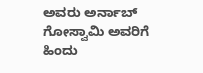ಅವರು ಅರ್ನಾಬ್ ಗೋಸ್ವಾಮಿ ಅವರಿಗೆ ಹಿಂದು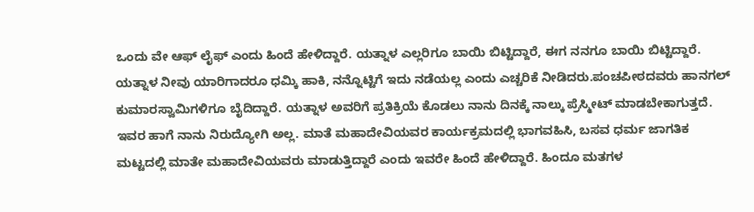ಒಂದು ವೇ ಆಫ್ ಲೈಫ್ ಎಂದು ಹಿಂದೆ ಹೇಳಿದ್ದಾರೆ. ಯತ್ನಾಳ ಎಲ್ಲರಿಗೂ ಬಾಯಿ ಬಿಟ್ಟಿದ್ದಾರೆ, ಈಗ ನನಗೂ ಬಾಯಿ ಬಿಟ್ಟಿದ್ದಾರೆ. ಯತ್ನಾಳ ನೀವು ಯಾರಿಗಾದರೂ ಧಮ್ಕಿ ಹಾಕಿ, ನನ್ನೊಟ್ಟಿಗೆ ಇದು ನಡೆಯಲ್ಲ ಎಂದು ಎಚ್ಚರಿಕೆ ನೀಡಿದರು.ಪಂಚಪೀಠದವರು ಹಾನಗಲ್ ಕುಮಾರಸ್ವಾಮಿಗಳಿಗೂ ಬೈದಿದ್ದಾರೆ. ಯತ್ನಾಳ ಅವರಿಗೆ ಪ್ರತಿಕ್ರಿಯೆ ಕೊಡಲು ನಾನು ದಿನಕ್ಕೆ ನಾಲ್ಕು ಪ್ರೆಸ್ಮೀಟ್ ಮಾಡಬೇಕಾಗುತ್ತದೆ. ಇವರ ಹಾಗೆ ನಾನು ನಿರುದ್ಯೋಗಿ ಅಲ್ಲ. ಮಾತೆ ಮಹಾದೇವಿಯವರ ಕಾರ್ಯಕ್ರಮದಲ್ಲಿ ಭಾಗವಹಿಸಿ, ಬಸವ ಧರ್ಮ ಜಾಗತಿಕ ಮಟ್ಟದಲ್ಲಿ ಮಾತೇ ಮಹಾದೇವಿಯವರು ಮಾಡುತ್ತಿದ್ದಾರೆ ಎಂದು ಇವರೇ ಹಿಂದೆ ಹೇಳಿದ್ದಾರೆ. ಹಿಂದೂ ಮತಗಳ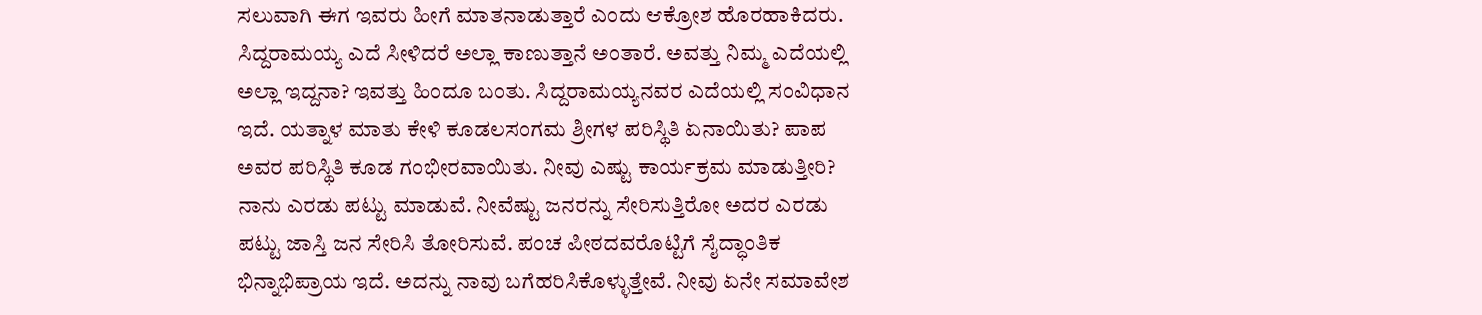ಸಲುವಾಗಿ ಈಗ ಇವರು ಹೀಗೆ ಮಾತನಾಡುತ್ತಾರೆ ಎಂದು ಆಕ್ರೋಶ ಹೊರಹಾಕಿದರು.
ಸಿದ್ದರಾಮಯ್ಯ ಎದೆ ಸೀಳಿದರೆ ಅಲ್ಲಾ ಕಾಣುತ್ತಾನೆ ಅಂತಾರೆ. ಅವತ್ತು ನಿಮ್ಮ ಎದೆಯಲ್ಲಿ ಅಲ್ಲಾ ಇದ್ದನಾ? ಇವತ್ತು ಹಿಂದೂ ಬಂತು. ಸಿದ್ದರಾಮಯ್ಯನವರ ಎದೆಯಲ್ಲಿ ಸಂವಿಧಾನ ಇದೆ. ಯತ್ನಾಳ ಮಾತು ಕೇಳಿ ಕೂಡಲಸಂಗಮ ಶ್ರೀಗಳ ಪರಿಸ್ಥಿತಿ ಏನಾಯಿತು? ಪಾಪ ಅವರ ಪರಿಸ್ಥಿತಿ ಕೂಡ ಗಂಭೀರವಾಯಿತು. ನೀವು ಎಷ್ಟು ಕಾರ್ಯಕ್ರಮ ಮಾಡುತ್ತೀರಿ? ನಾನು ಎರಡು ಪಟ್ಟು ಮಾಡುವೆ. ನೀವೆಷ್ಟು ಜನರನ್ನು ಸೇರಿಸುತ್ತಿರೋ ಅದರ ಎರಡು ಪಟ್ಟು ಜಾಸ್ತಿ ಜನ ಸೇರಿಸಿ ತೋರಿಸುವೆ. ಪಂಚ ಪೀಠದವರೊಟ್ಟಿಗೆ ಸೈದ್ಧಾಂತಿಕ ಭಿನ್ನಾಭಿಪ್ರಾಯ ಇದೆ. ಅದನ್ನು ನಾವು ಬಗೆಹರಿಸಿಕೊಳ್ಳುತ್ತೇವೆ. ನೀವು ಏನೇ ಸಮಾವೇಶ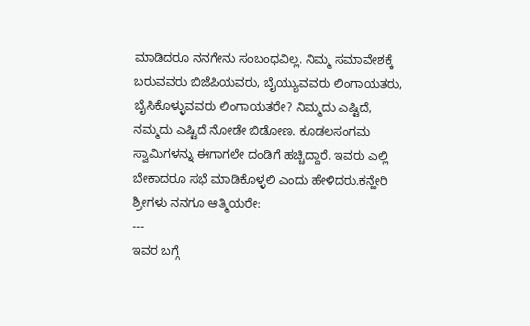ಮಾಡಿದರೂ ನನಗೇನು ಸಂಬಂಧವಿಲ್ಲ. ನಿಮ್ಮ ಸಮಾವೇಶಕ್ಕೆ ಬರುವವರು ಬಿಜೆಪಿಯವರು, ಬೈಯ್ಯುವವರು ಲಿಂಗಾಯತರು, ಬೈಸಿಕೊಳ್ಳುವವರು ಲಿಂಗಾಯತರೇ? ನಿಮ್ಮದು ಎಷ್ಟಿದೆ, ನಮ್ಮದು ಎಷ್ಟಿದೆ ನೋಡೇ ಬಿಡೋಣ. ಕೂಡಲಸಂಗಮ ಸ್ವಾಮಿಗಳನ್ನು ಈಗಾಗಲೇ ದಂಡಿಗೆ ಹಚ್ಚಿದ್ದಾರೆ. ಇವರು ಎಲ್ಲಿ ಬೇಕಾದರೂ ಸಭೆ ಮಾಡಿಕೊಳ್ಳಲಿ ಎಂದು ಹೇಳಿದರು.ಕನ್ಹೇರಿ ಶ್ರೀಗಳು ನನಗೂ ಆತ್ಮಿಯರೇ:
---
ಇವರ ಬಗ್ಗೆ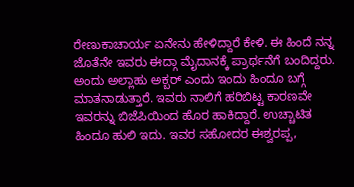ರೇಣುಕಾಚಾರ್ಯ ಏನೇನು ಹೇಳಿದ್ದಾರೆ ಕೇಳಿ. ಈ ಹಿಂದೆ ನನ್ನ ಜೊತೆನೇ ಇವರು ಈದ್ಗಾ ಮೈದಾನಕ್ಕೆ ಪ್ರಾರ್ಥನೆಗೆ ಬಂದಿದ್ದರು. ಅಂದು ಅಲ್ಲಾಹು ಅಕ್ಬರ್ ಎಂದು ಇಂದು ಹಿಂದೂ ಬಗ್ಗೆ ಮಾತನಾಡುತ್ತಾರೆ. ಇವರು ನಾಲಿಗೆ ಹರಿಬಿಟ್ಟ ಕಾರಣವೇ ಇವರನ್ನು ಬಿಜೆಪಿಯಿಂದ ಹೊರ ಹಾಕಿದ್ದಾರೆ. ಉಚ್ಚಾಟಿತ ಹಿಂದೂ ಹುಲಿ ಇದು. ಇವರ ಸಹೋದರ ಈಶ್ವರಪ್ಪ,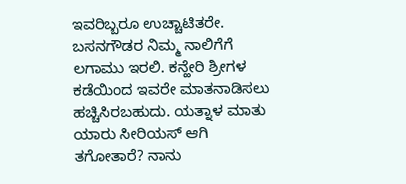ಇವರಿಬ್ಬರೂ ಉಚ್ಚಾಟಿತರೇ. ಬಸನಗೌಡರ ನಿಮ್ಮ ನಾಲಿಗೆಗೆ ಲಗಾಮು ಇರಲಿ. ಕನ್ಹೇರಿ ಶ್ರೀಗಳ ಕಡೆಯಿಂದ ಇವರೇ ಮಾತನಾಡಿಸಲು ಹಚ್ಚಿಸಿರಬಹುದು. ಯತ್ನಾಳ ಮಾತು ಯಾರು ಸೀರಿಯಸ್ ಆಗಿ ತಗೋತಾರೆ? ನಾನು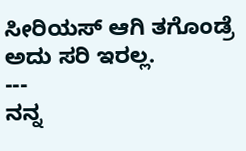ಸೀರಿಯಸ್ ಆಗಿ ತಗೊಂಡ್ರೆ ಅದು ಸರಿ ಇರಲ್ಲ.
---
ನನ್ನ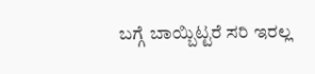ಬಗ್ಗೆ ಬಾಯ್ಬಿಟ್ಟರೆ ಸರಿ ಇರಲ್ಲ